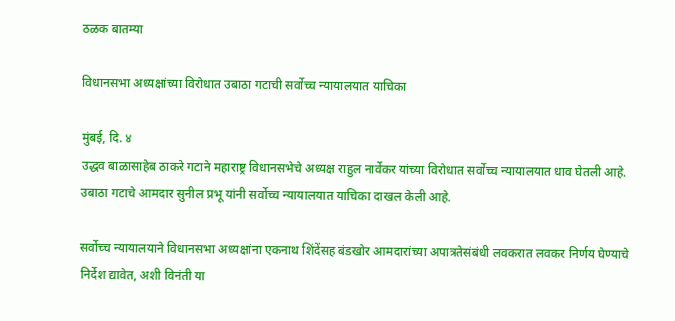ठळक बातम्या

विधानसभा अध्यक्षांच्या विरोधात उबाठा गटाची सर्वोच्च न्यायालयात याचिका

मुंबई, दि. ४
उद्धव बाळासाहेब ठाकरे गटाने महाराष्ट्र विधानसभेचे अध्यक्ष राहुल नार्वेकर यांच्या विरोधात सर्वोच्च न्यायालयात धाव घेतली आहे. उबाठा गटाचे आमदार सुनील प्रभू यांनी सर्वोच्च न्यायालयात याचिका दाखल केली आहे.

सर्वोच्च न्यायालयाने विधानसभा अध्यक्षांना एकनाथ शिंदेंसह बंडखोर आमदारांच्या अपात्रतेसंबंधी लवकरात लवकर निर्णय घेण्याचे निर्देश द्यावेत, अशी विनंती या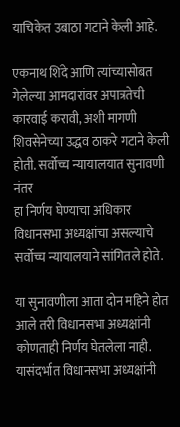याचिकेत उबाठा गटाने केली आहे.

एकनाथ शिंदे आणि त्यांच्यासोबत गेलेल्या आमदारांवर अपात्रतेची कारवाई करावी, अशी मागणी शिवसेनेच्या उद्धव ठाकरे गटाने केली होती. सर्वोच्च न्यायालयात सुनावणी नंतर
हा निर्णय घेण्याचा अधिकार विधानसभा अध्यक्षांचा असल्याचे सर्वोच्च न्यायालयाने सांगितले होते.

या सुनावणीला आता दोन महिने होत आले तरी विधानसभा अध्यक्षांनी कोणताही निर्णय घेतलेला नाही. यासंदर्भात विधानसभा अध्यक्षांनी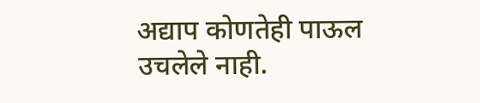अद्याप कोणतेही पाऊल उचलेले नाही.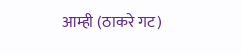आम्ही (ठाकरे गट)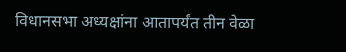विधानसभा अध्यक्षांना आतापर्यंत तीन वेळा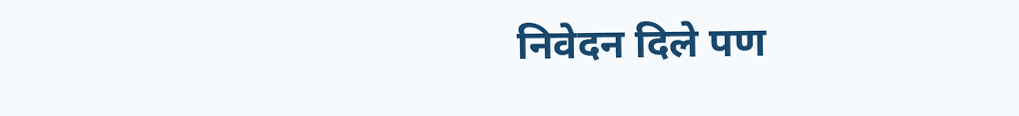निवेदन दिले पण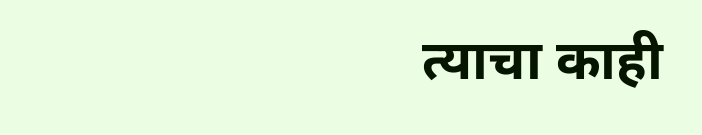त्याचा काही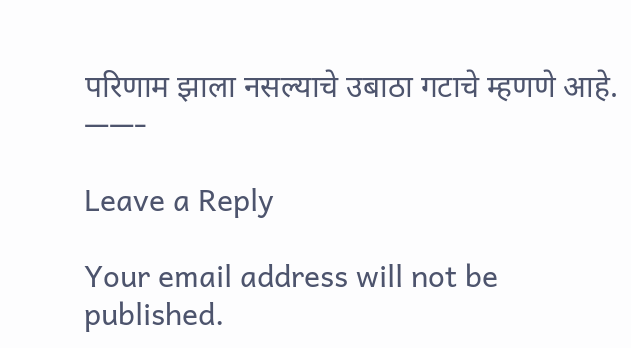परिणाम झाला नसल्याचे उबाठा गटाचे म्हणणे आहे.
——-

Leave a Reply

Your email address will not be published.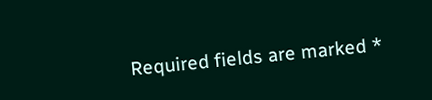Required fields are marked *